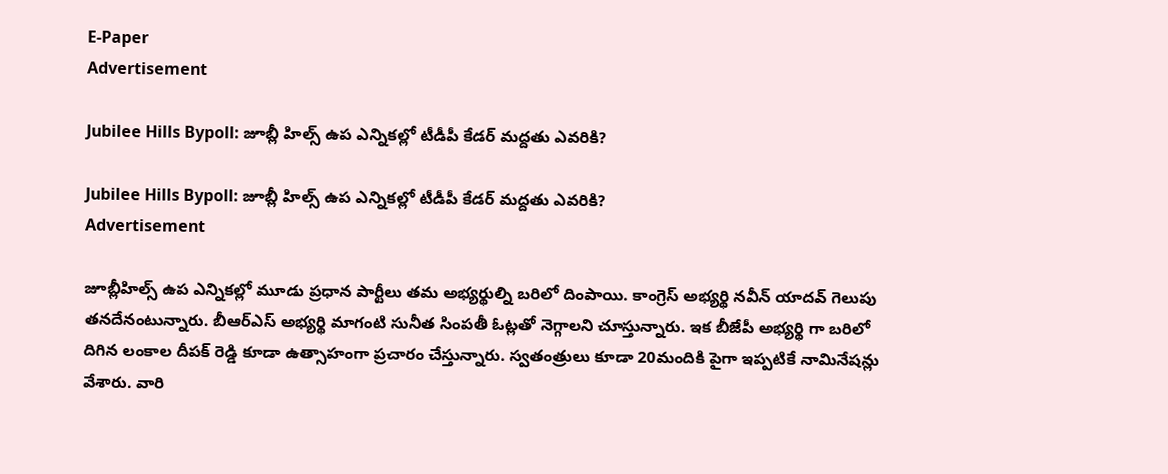E-Paper
Advertisement

Jubilee Hills Bypoll: జూబ్లీ హిల్స్‌ ఉప ఎన్నికల్లో టీడీపీ కేడర్ మద్దతు ఎవరికి?

Jubilee Hills Bypoll: జూబ్లీ హిల్స్‌ ఉప ఎన్నికల్లో టీడీపీ కేడర్ మద్దతు ఎవరికి?
Advertisement

జూబ్లీహిల్స్ ఉప ఎన్నికల్లో మూడు ప్రధాన పార్టీలు తమ అభ్యర్థుల్ని బరిలో దింపాయి. కాంగ్రెస్ అభ్యర్థి నవీన్ యాదవ్ గెలుపు తనదేనంటున్నారు. బీఆర్ఎస్ అభ్యర్థి మాగంటి సునీత సింపతీ ఓట్లతో నెగ్గాలని చూస్తున్నారు. ఇక బీజేపీ అభ్యర్థి గా బరిలో దిగిన లంకాల దీపక్ రెడ్డి కూడా ఉత్సాహంగా ప్రచారం చేస్తున్నారు. స్వతంత్రులు కూడా 20మందికి పైగా ఇప్పటికే నామినేషన్లు వేశారు. వారి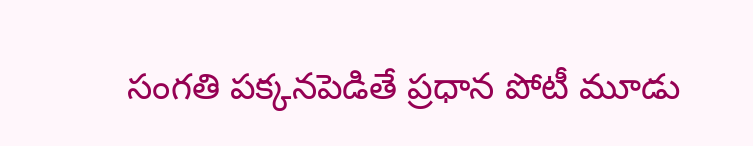సంగతి పక్కనపెడితే ప్రధాన పోటీ మూడు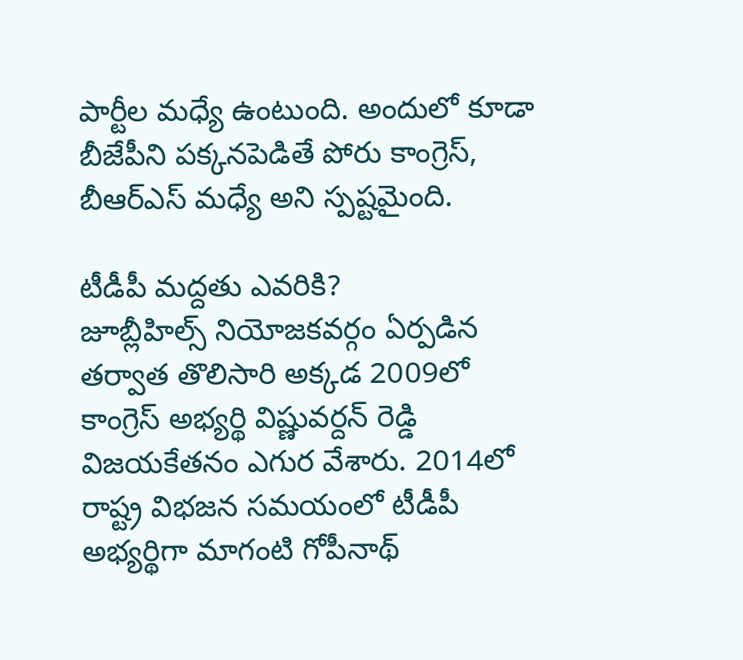పార్టీల మధ్యే ఉంటుంది. అందులో కూడా బీజేపీని పక్కనపెడితే పోరు కాంగ్రెస్, బీఆర్ఎస్ మధ్యే అని స్పష్టమైంది.

టీడీపీ మద్దతు ఎవరికి?
జూబ్లీహిల్స్ నియోజకవర్గం ఏర్పడిన తర్వాత తొలిసారి అక్కడ 2009లో కాంగ్రెస్ అభ్యర్థి విష్ణువర్దన్ రెడ్డి విజయకేతనం ఎగుర వేశారు. 2014లో రాష్ట్ర విభజన సమయంలో టీడీపీ అభ్యర్థిగా మాగంటి గోపీనాథ్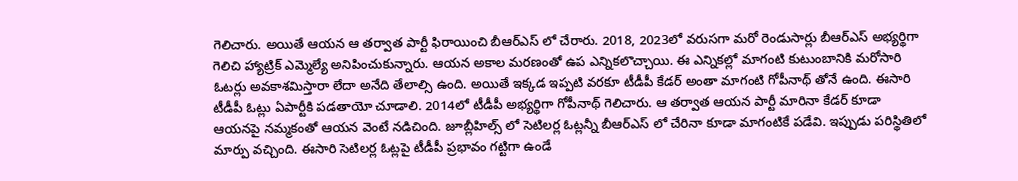గెలిచారు. అయితే ఆయన ఆ తర్వాత పార్టీ ఫిరాయించి బీఆర్ఎస్ లో చేరారు. 2018, 2023లో వరుసగా మరో రెండుసార్లు బీఆర్ఎస్ అభ్యర్థిగా గెలిచి హ్యాట్రిక్ ఎమ్మెల్యే అనిపించుకున్నారు. ఆయన అకాల మరణంతో ఉప ఎన్నికలొచ్చాయి. ఈ ఎన్నికల్లో మాగంటి కుటుంబానికి మరోసారి ఓటర్లు అవకాశమిస్తారా లేదా అనేది తేలాల్సి ఉంది. అయితే ఇక్కడ ఇప్పటి వరకూ టీడీపీ కేడర్ అంతా మాగంటి గోపీనాథ్ తోనే ఉంది. ఈసారి టీడీపీ ఓట్లు ఏపార్టీకి పడతాయో చూడాలి. 2014లో టీడీపీ అభ్యర్థిగా గోపీనాథ్ గెలిచారు. ఆ తర్వాత ఆయన పార్టీ మారినా కేడర్ కూడా ఆయనపై నమ్మకంతో ఆయన వెంటే నడిచింది. జూబ్లీహిల్స్ లో సెటిలర్ల ఓట్లన్నీ బీఆర్ఎస్ లో చేరినా కూడా మాగంటికే పడేవి. ఇప్పుడు పరిస్థితిలో మార్పు వచ్చింది. ఈసారి సెటిలర్ల ఓట్లపై టీడీపీ ప్రభావం గట్టిగా ఉండే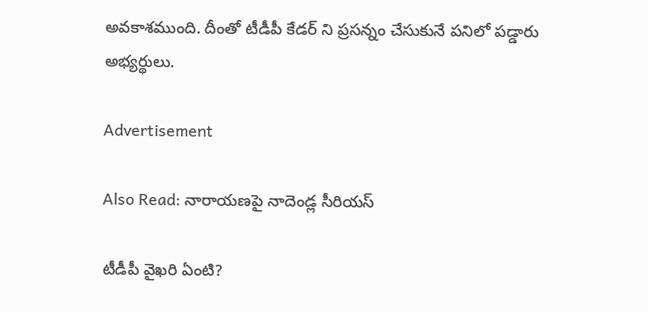అవకాశముంది. దీంతో టీడీపీ కేడర్ ని ప్రసన్నం చేసుకునే పనిలో పడ్డారు అభ్యర్థులు.

Advertisement

Also Read: నారాయణపై నాదెండ్ల సీరియస్

టీడీపీ వైఖరి ఏంటి?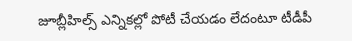జూబ్లీహిల్స్ ఎన్నికల్లో పోటీ చేయడం లేదంటూ టీడీపీ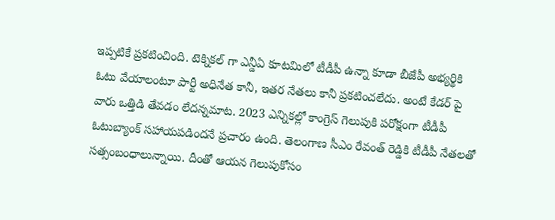ఇప్పటికే ప్రకటించింది. టెక్నికల్ గా ఎన్డీఏ కూటమిలో టీడీపీ ఉన్నా కూడా బీజేపీ అభ్యర్థికి ఓటు వేయాలంటూ పార్టీ అధినేత కానీ, ఇతర నేతలు కానీ ప్రకటించలేదు. అంటే కేడర్ పై వారు ఒత్తిడి తేవడం లేదన్నమాట. 2023 ఎన్నికల్లో కాంగ్రెస్ గెలుపుకి పరోక్షంగా టీడీపీ ఓటుబ్యాంక్ సహాయపడిందనే ప్రచారం ఉంది. తెలంగాణ సీఎం రేవంత్ రెడ్డికి టీడీపీ నేతలతో సత్సంబంధాలున్నాయి. దీంతో ఆయన గెలుపుకోసం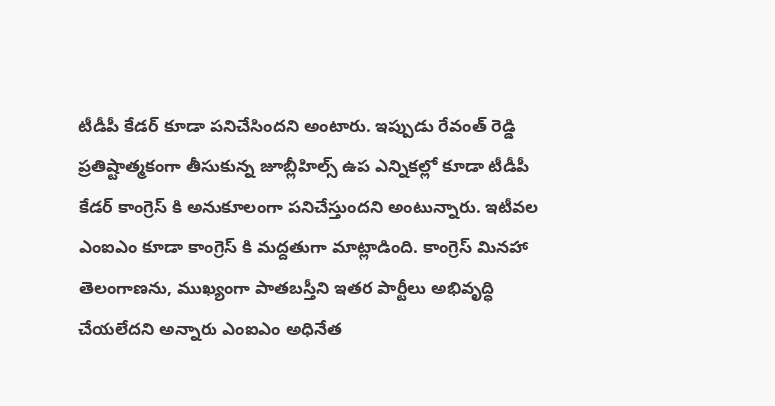టీడీపీ కేడర్ కూడా పనిచేసిందని అంటారు. ఇప్పుడు రేవంత్ రెడ్డి ప్రతిష్టాత్మకంగా తీసుకున్న జూబ్లీహిల్స్ ఉప ఎన్నికల్లో కూడా టీడీపీ కేడర్ కాంగ్రెస్ కి అనుకూలంగా పనిచేస్తుందని అంటున్నారు. ఇటీవల ఎంఐఎం కూడా కాంగ్రెస్ కి మద్దతుగా మాట్లాడింది. కాంగ్రెస్ మినహా తెలంగాణను, ముఖ్యంగా పాతబస్తీని ఇతర పార్టీలు అభివృద్ధి చేయలేదని అన్నారు ఎంఐఎం అధినేత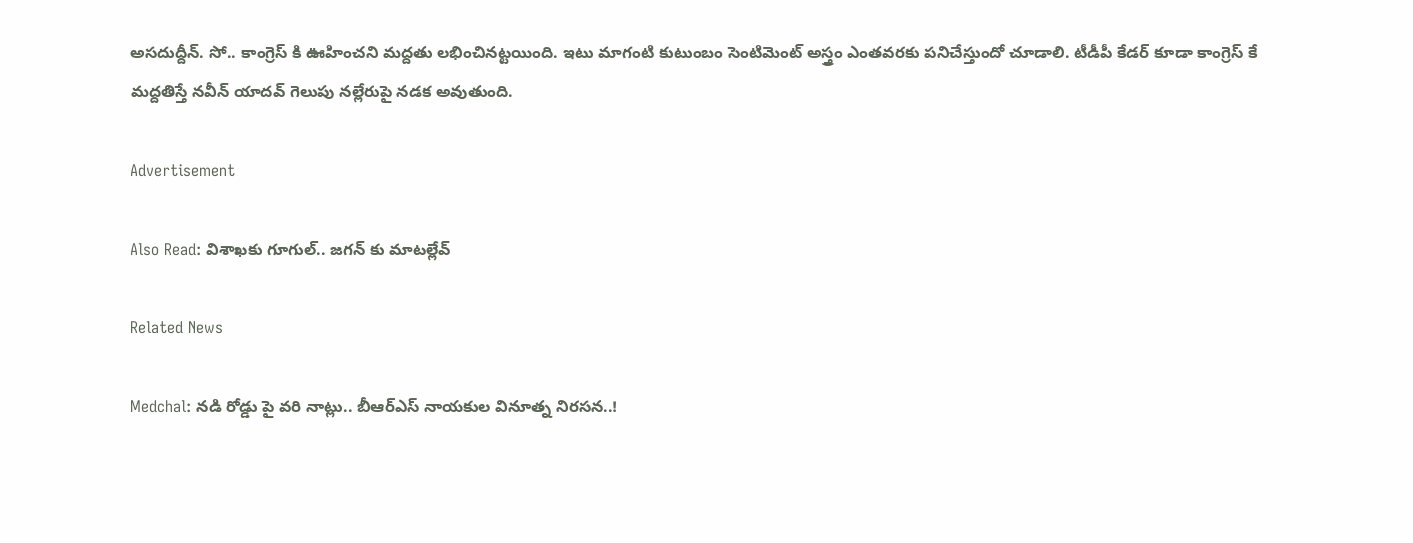అసదుద్దీన్. సో.. కాంగ్రెస్ కి ఊహించని మద్దతు లభించినట్టయింది. ఇటు మాగంటి కుటుంబం సెంటిమెంట్ అస్త్రం ఎంతవరకు పనిచేస్తుందో చూడాలి. టీడీపీ కేడర్ కూడా కాంగ్రెస్ కే మద్దతిస్తే నవీన్ యాదవ్ గెలుపు నల్లేరుపై నడక అవుతుంది.

Advertisement

Also Read: విశాఖకు గూగుల్.. జగన్ కు మాటల్లేవ్

Related News

Medchal: నడి రోడ్డు పై వరి నాట్లు.. బీఆర్ఎస్ నాయకుల వినూత్న నిరసన..!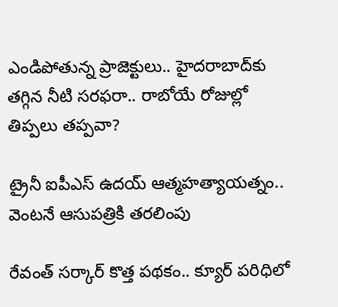ఎండిపోతున్న ప్రాజెక్టులు.. హైదరాబాద్‌కు తగ్గిన నీటి సరఫరా.. రాబోయే రోజుల్లో తిప్పలు తప్పవా?

ట్రైనీ ఐపీఎస్‌ ఉదయ్‌ ఆత్మహత్యాయత్నం.. వెంటనే ఆసుపత్రికి తరలింపు

రేవంత్ సర్కార్ కొత్త పథకం.. క్యూర్ పరిధిలో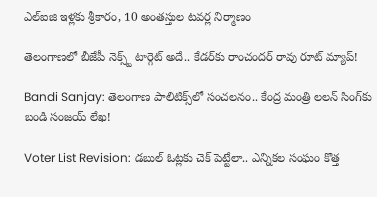ఎల్ఐజి ఇళ్లకు శ్రీకారం, 10 అంతస్తుల టవర్ల నిర్మాణం

తెలంగాణలో బీజేపీ నెక్స్ట్ టార్గెట్ అదే.. కేడర్‌కు రాంచందర్ రావు రూట్ మ్యాప్!

Bandi Sanjay: తెలంగాణ పాలిటిక్స్‌లో సంచలనం.. కేంద్ర మంత్రి లలన్ సింగ్‌కు బండి సంజయ్ లేఖ!

Voter List Revision: డబుల్ ఓట్లకు చెక్ పెట్టేలా.. ఎన్నికల సంఘం కొత్త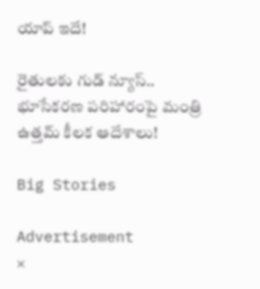యాప్ ఇదే!

రైతులకు గుడ్ న్యూస్.. భూసేకరణ పరిహారంపై మంత్రి ఉత్తమ్ కీలక ఆదేశాలు!

Big Stories

Advertisement
×